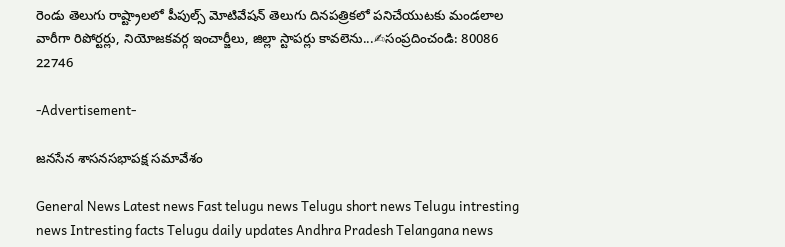రెండు తెలుగు రాష్ట్రాలలో పీపుల్స్ మోటివేషన్ తెలుగు దినపత్రికలో పనిచేయుటకు మండలాల వారీగా రిపోర్టర్లు, నియోజకవర్గ ఇంచార్జీలు, జిల్లా స్టాపర్లు కావలెను...✍సంప్రదించండి: 80086 22746

-Advertisement-

జనసేన శాసనసభాపక్ష సమావేశం

General News Latest news Fast telugu news Telugu short news Telugu intresting news Intresting facts Telugu daily updates Andhra Pradesh Telangana news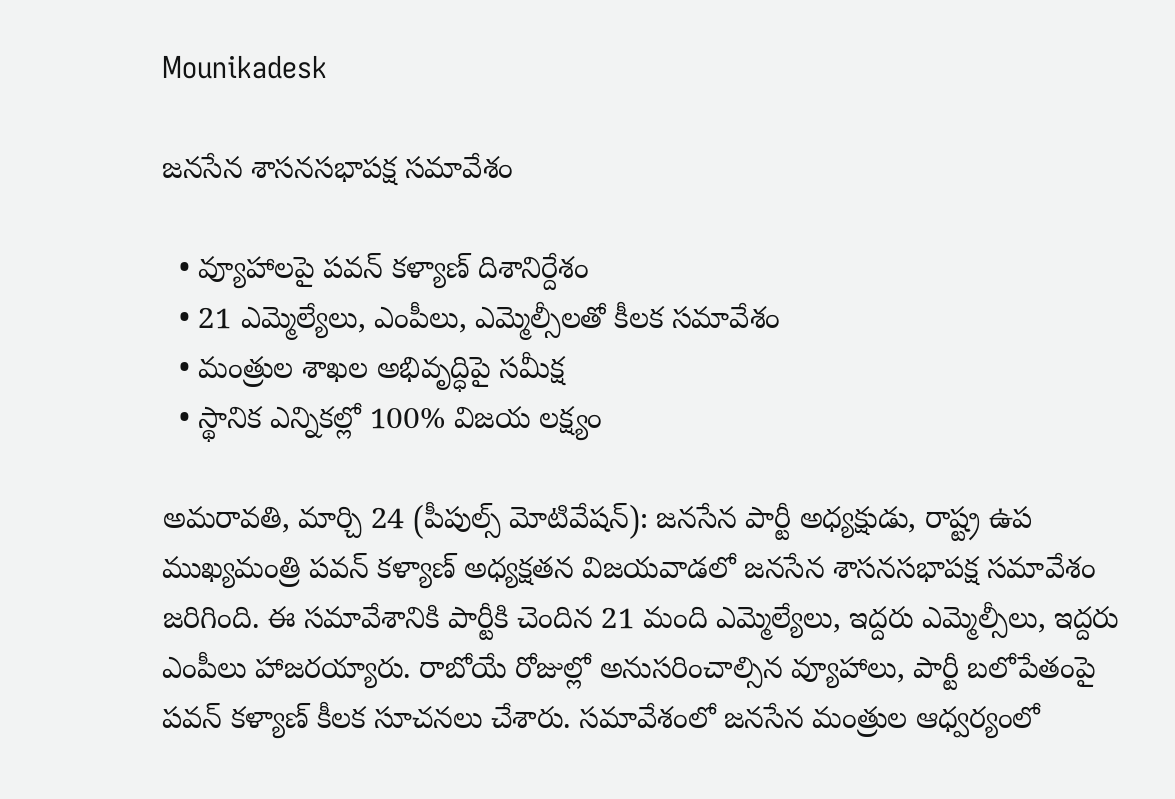Mounikadesk

జనసేన శాసనసభాపక్ష సమావేశం

  • వ్యూహాలపై పవన్ కళ్యాణ్ దిశానిర్దేశం
  • 21 ఎమ్మెల్యేలు, ఎంపీలు, ఎమ్మెల్సీలతో కీలక సమావేశం
  • మంత్రుల శాఖల అభివృద్ధిపై సమీక్ష
  • స్థానిక ఎన్నికల్లో 100% విజయ లక్ష్యం

అమరావతి, మార్చి 24 (పీపుల్స్ మోటివేషన్): జనసేన పార్టీ అధ్యక్షుడు, రాష్ట్ర ఉప ముఖ్యమంత్రి పవన్ కళ్యాణ్ అధ్యక్షతన విజయవాడలో జనసేన శాసనసభాపక్ష సమావేశం జరిగింది. ఈ సమావేశానికి పార్టీకి చెందిన 21 మంది ఎమ్మెల్యేలు, ఇద్దరు ఎమ్మెల్సీలు, ఇద్దరు ఎంపీలు హాజరయ్యారు. రాబోయే రోజుల్లో అనుసరించాల్సిన వ్యూహాలు, పార్టీ బలోపేతంపై పవన్ కళ్యాణ్ కీలక సూచనలు చేశారు. సమావేశంలో జనసేన మంత్రుల ఆధ్వర్యంలో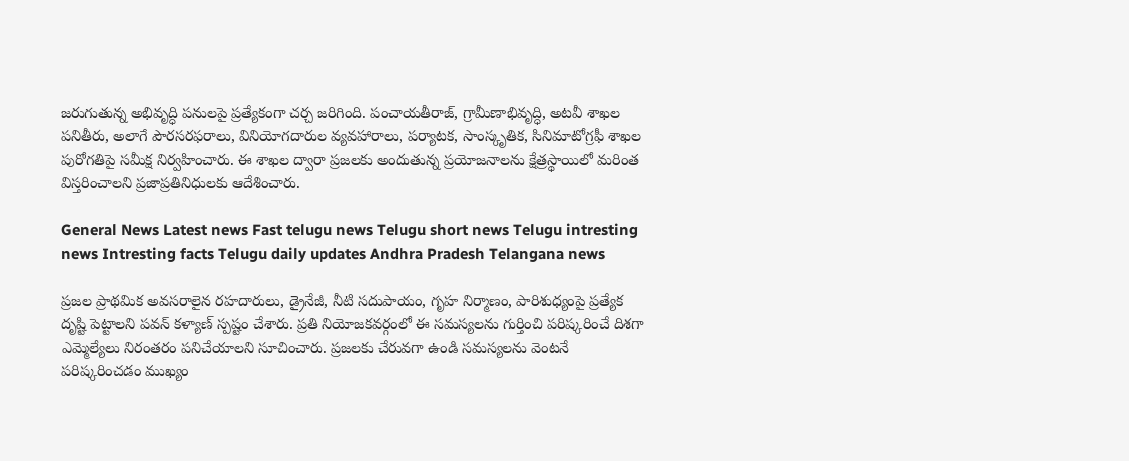జరుగుతున్న అభివృద్ధి పనులపై ప్రత్యేకంగా చర్చ జరిగింది. పంచాయతీరాజ్, గ్రామీణాభివృద్ధి, అటవీ శాఖల పనితీరు, అలాగే పౌరసరఫరాలు, వినియోగదారుల వ్యవహారాలు, పర్యాటక, సాంస్కృతిక, సినిమాటోగ్రఫీ శాఖల పురోగతిపై సమీక్ష నిర్వహించారు. ఈ శాఖల ద్వారా ప్రజలకు అందుతున్న ప్రయోజనాలను క్షేత్రస్థాయిలో మరింత విస్తరించాలని ప్రజాప్రతినిధులకు ఆదేశించారు.

General News Latest news Fast telugu news Telugu short news Telugu intresting news Intresting facts Telugu daily updates Andhra Pradesh Telangana news

ప్రజల ప్రాథమిక అవసరాలైన రహదారులు, డ్రైనేజీ, నీటి సదుపాయం, గృహ నిర్మాణం, పారిశుధ్యంపై ప్రత్యేక దృష్టి పెట్టాలని పవన్ కళ్యాణ్ స్పష్టం చేశారు. ప్రతి నియోజకవర్గంలో ఈ సమస్యలను గుర్తించి పరిష్కరించే దిశగా ఎమ్మెల్యేలు నిరంతరం పనిచేయాలని సూచించారు. ప్రజలకు చేరువగా ఉండి సమస్యలను వెంటనే పరిష్కరించడం ముఖ్యం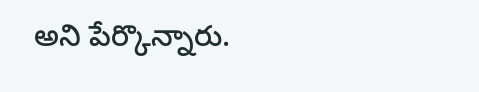అని పేర్కొన్నారు.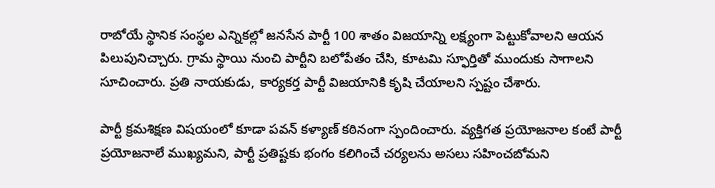రాబోయే స్థానిక సంస్థల ఎన్నికల్లో జనసేన పార్టీ 100 శాతం విజయాన్ని లక్ష్యంగా పెట్టుకోవాలని ఆయన పిలుపునిచ్చారు. గ్రామ స్థాయి నుంచి పార్టీని బలోపేతం చేసి, కూటమి స్ఫూర్తితో ముందుకు సాగాలని సూచించారు. ప్రతి నాయకుడు, కార్యకర్త పార్టీ విజయానికి కృషి చేయాలని స్పష్టం చేశారు.

పార్టీ క్రమశిక్షణ విషయంలో కూడా పవన్ కళ్యాణ్ కఠినంగా స్పందించారు. వ్యక్తిగత ప్రయోజనాల కంటే పార్టీ ప్రయోజనాలే ముఖ్యమని, పార్టీ ప్రతిష్టకు భంగం కలిగించే చర్యలను అసలు సహించబోమని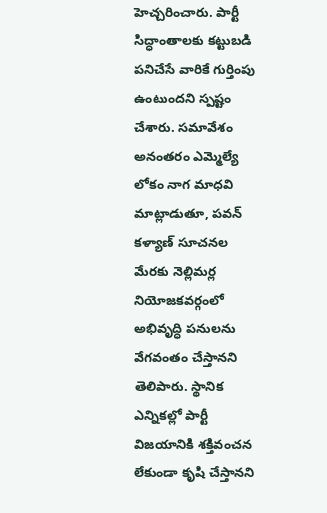హెచ్చరించారు. పార్టీ సిద్ధాంతాలకు కట్టుబడి పనిచేసే వారికే గుర్తింపు ఉంటుందని స్పష్టం చేశారు. సమావేశం అనంతరం ఎమ్మెల్యే లోకం నాగ మాధవి మాట్లాడుతూ, పవన్ కళ్యాణ్ సూచనల మేరకు నెల్లిమర్ల నియోజకవర్గంలో అభివృద్ధి పనులను వేగవంతం చేస్తానని తెలిపారు. స్థానిక ఎన్నికల్లో పార్టీ విజయానికి శక్తివంచన లేకుండా కృషి చేస్తానని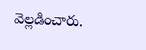వెల్లడించారు.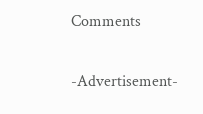Comments

-Advertisement-